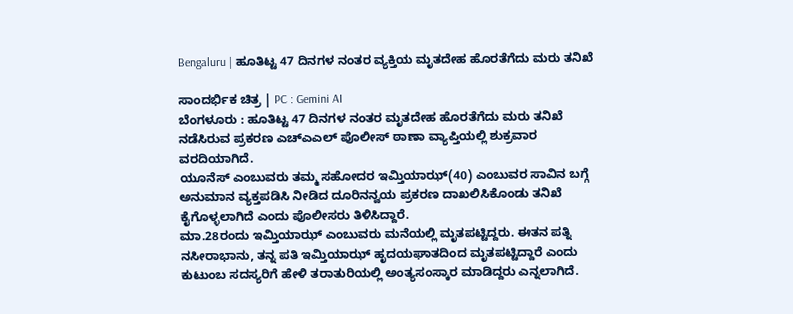Bengaluru | ಹೂತಿಟ್ಟ 47 ದಿನಗಳ ನಂತರ ವ್ಯಕ್ತಿಯ ಮೃತದೇಹ ಹೊರತೆಗೆದು ಮರು ತನಿಖೆ

ಸಾಂದರ್ಭಿಕ ಚಿತ್ರ | PC : Gemini AI
ಬೆಂಗಳೂರು : ಹೂತಿಟ್ಟ 47 ದಿನಗಳ ನಂತರ ಮೃತದೇಹ ಹೊರತೆಗೆದು ಮರು ತನಿಖೆ ನಡೆಸಿರುವ ಪ್ರಕರಣ ಎಚ್ಎಎಲ್ ಪೊಲೀಸ್ ಠಾಣಾ ವ್ಯಾಪ್ತಿಯಲ್ಲಿ ಶುಕ್ರವಾರ ವರದಿಯಾಗಿದೆ.
ಯೂನೆಸ್ ಎಂಬುವರು ತಮ್ಮ ಸಹೋದರ ಇಮ್ತಿಯಾಝ್(40) ಎಂಬುವರ ಸಾವಿನ ಬಗ್ಗೆ ಅನುಮಾನ ವ್ಯಕ್ತಪಡಿಸಿ ನೀಡಿದ ದೂರಿನನ್ವಯ ಪ್ರಕರಣ ದಾಖಲಿಸಿಕೊಂಡು ತನಿಖೆ ಕೈಗೊಳ್ಳಲಾಗಿದೆ ಎಂದು ಪೊಲೀಸರು ತಿಳಿಸಿದ್ದಾರೆ.
ಮಾ.28ರಂದು ಇಮ್ತಿಯಾಝ್ ಎಂಬುವರು ಮನೆಯಲ್ಲಿ ಮೃತಪಟ್ಟಿದ್ದರು. ಈತನ ಪತ್ನಿ ನಸೀರಾಭಾನು, ತನ್ನ ಪತಿ ಇಮ್ತಿಯಾಝ್ ಹೃದಯಘಾತದಿಂದ ಮೃತಪಟ್ಟಿದ್ದಾರೆ ಎಂದು ಕುಟುಂಬ ಸದಸ್ಯರಿಗೆ ಹೇಳಿ ತರಾತುರಿಯಲ್ಲಿ ಅಂತ್ಯಸಂಸ್ಕಾರ ಮಾಡಿದ್ದರು ಎನ್ನಲಾಗಿದೆ.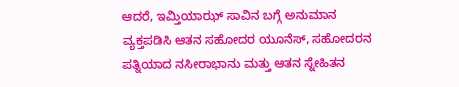ಆದರೆ, ಇಮ್ತಿಯಾಝ್ ಸಾವಿನ ಬಗ್ಗೆ ಅನುಮಾನ ವ್ಯಕ್ತಪಡಿಸಿ ಆತನ ಸಹೋದರ ಯೂನೆಸ್, ಸಹೋದರನ ಪತ್ನಿಯಾದ ನಸೀರಾಭಾನು ಮತ್ತು ಆತನ ಸ್ನೇಹಿತನ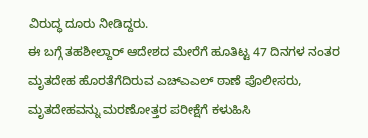ವಿರುದ್ಧ ದೂರು ನೀಡಿದ್ದರು.
ಈ ಬಗ್ಗೆ ತಹಶೀಲ್ದಾರ್ ಆದೇಶದ ಮೇರೆಗೆ ಹೂತಿಟ್ಟ 47 ದಿನಗಳ ನಂತರ ಮೃತದೇಹ ಹೊರತೆಗೆದಿರುವ ಎಚ್ಎಎಲ್ ಠಾಣೆ ಪೊಲೀಸರು, ಮೃತದೇಹವನ್ನು ಮರಣೋತ್ತರ ಪರೀಕ್ಷೆಗೆ ಕಳುಹಿಸಿ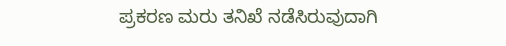ಪ್ರಕರಣ ಮರು ತನಿಖೆ ನಡೆಸಿರುವುದಾಗಿ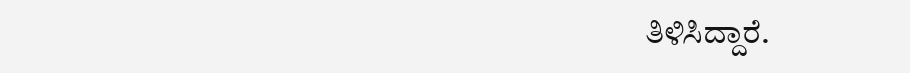ತಿಳಿಸಿದ್ದಾರೆ.